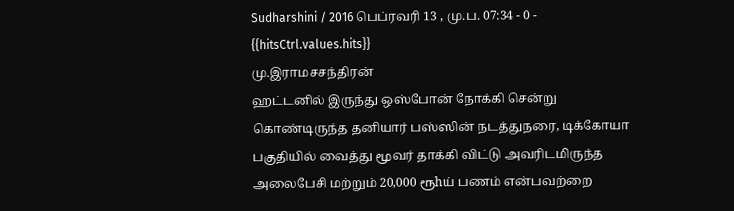Sudharshini / 2016 பெப்ரவரி 13 , மு.ப. 07:34 - 0 - {{hitsCtrl.values.hits}}
மு.இராமசசந்திரன்
ஹட்டனில் இருந்து ஒஸ்போன் நோக்கி சென்று கொண்டிருந்த தனியார் பஸ்ஸின் நடத்துநரை, டிக்கோயா பகுதியில் வைத்து மூவர் தாக்கி விட்டு அவரிடமிருந்த அலைபேசி மற்றும் 20,000 ரூhய் பணம் என்பவற்றை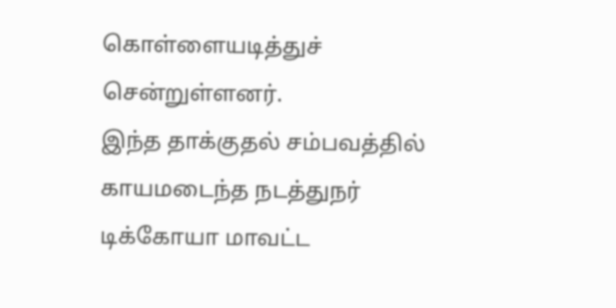கொள்ளையடித்துச் சென்றுள்ளனர்.
இந்த தாக்குதல் சம்பவத்தில் காயமடைந்த நடத்துநர் டிக்கோயா மாவட்ட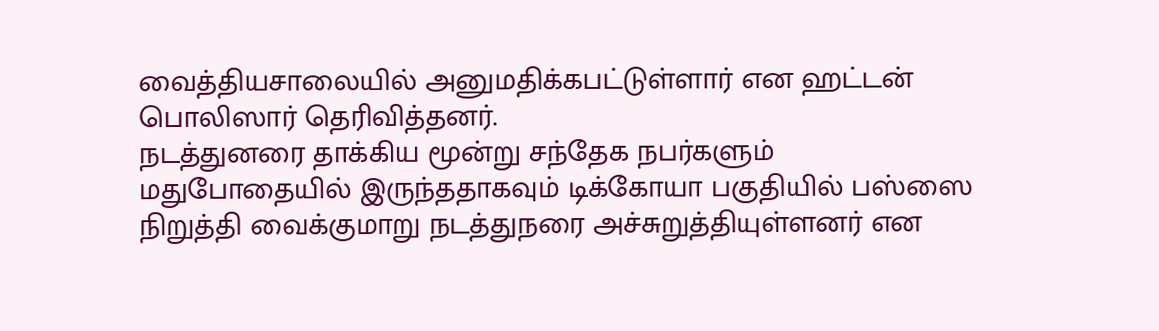வைத்தியசாலையில் அனுமதிக்கபட்டுள்ளார் என ஹட்டன் பொலிஸார் தெரிவித்தனர்.
நடத்துனரை தாக்கிய மூன்று சந்தேக நபர்களும் மதுபோதையில் இருந்ததாகவும் டிக்கோயா பகுதியில் பஸ்ஸை நிறுத்தி வைக்குமாறு நடத்துநரை அச்சுறுத்தியுள்ளனர் என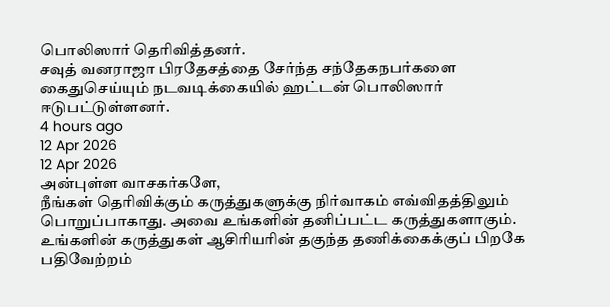பொலிஸார் தெரிவித்தனர்.
சவுத் வனராஜா பிரதேசத்தை சேர்ந்த சந்தேகநபர்களை கைதுசெய்யும் நடவடிக்கையில் ஹட்டன் பொலிஸார் ஈடுபட்டுள்ளனர்.
4 hours ago
12 Apr 2026
12 Apr 2026
அன்புள்ள வாசகர்களே,
நீங்கள் தெரிவிக்கும் கருத்துகளுக்கு நிர்வாகம் எவ்விதத்திலும் பொறுப்பாகாது. அவை உங்களின் தனிப்பட்ட கருத்துகளாகும். உங்களின் கருத்துகள் ஆசிரியரின் தகுந்த தணிக்கைக்குப் பிறகே பதிவேற்றம்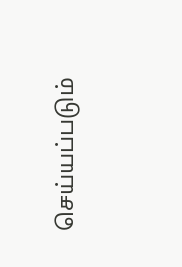செய்யப்படும்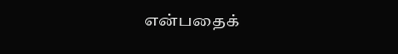என்பதைக்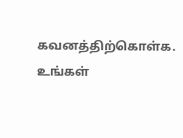கவனத்திற்கொள்க. உங்கள்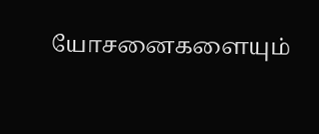யோசனைகளையும்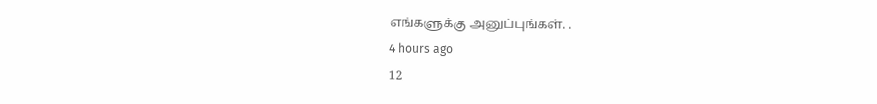எங்களுக்கு அனுப்புங்கள். .
4 hours ago
12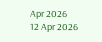Apr 2026
12 Apr 2026